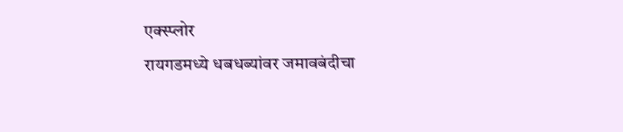एक्स्प्लोर
रायगडमध्ये धबधब्यांवर जमावबंदीचा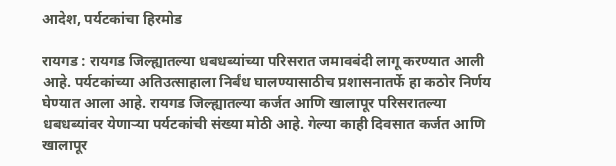आदेश, पर्यटकांचा हिरमोड

रायगड : रायगड जिल्ह्यातल्या धबधब्यांच्या परिसरात जमावबंदी लागू करण्यात आली आहे. पर्यटकांच्या अतिउत्साहाला निर्बंध घालण्यासाठीच प्रशासनातर्फे हा कठोर निर्णय घेण्यात आला आहे. रायगड जिल्ह्यातल्या कर्जत आणि खालापूर परिसरातल्या धबधब्यांवर येणाऱ्या पर्यटकांची संख्या मोठी आहे. गेल्या काही दिवसात कर्जत आणि खालापूर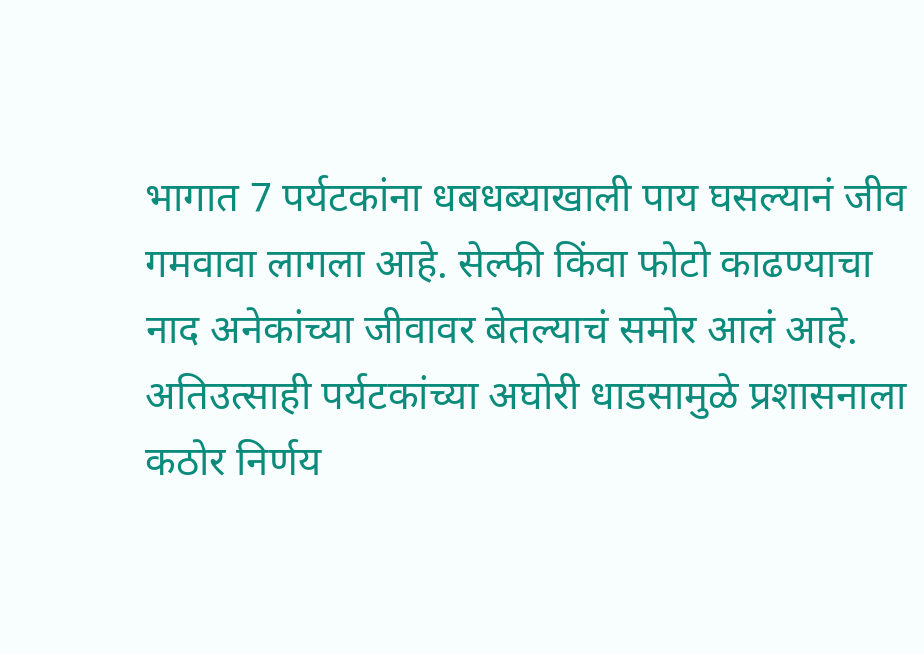भागात 7 पर्यटकांना धबधब्याखाली पाय घसल्यानं जीव गमवावा लागला आहे. सेल्फी किंवा फोटो काढण्याचा नाद अनेकांच्या जीवावर बेतल्याचं समोर आलं आहे. अतिउत्साही पर्यटकांच्या अघोरी धाडसामुळे प्रशासनाला कठोर निर्णय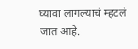घ्यावा लागल्याचं म्हटलं जात आहे.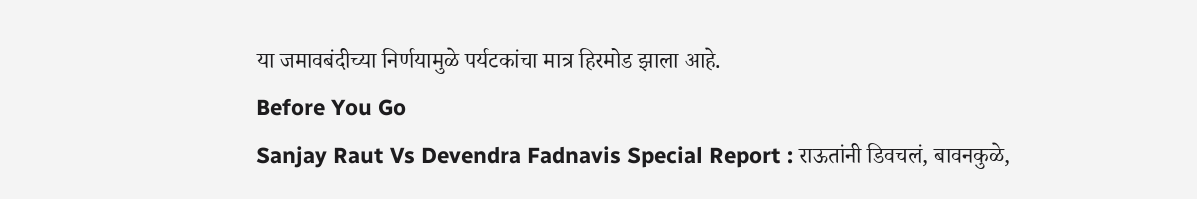या जमावबंदीच्या निर्णयामुळे पर्यटकांचा मात्र हिरमोड झाला आहे.
Before You Go
Sanjay Raut Vs Devendra Fadnavis Special Report : राऊतांनी डिवचलं, बावनकुळे,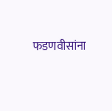फडणवीसांना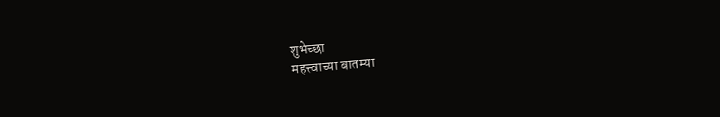शुभेच्छा
महत्त्वाच्या बातम्या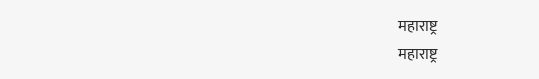महाराष्ट्र
महाराष्ट्र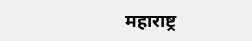महाराष्ट्र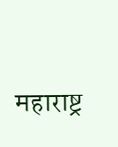महाराष्ट्र